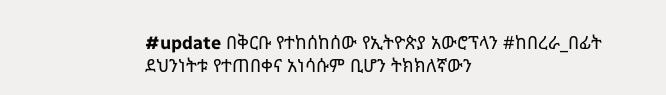#update በቅርቡ የተከሰከሰው የኢትዮጵያ አውሮፕላን #ከበረራ_በፊት ደህንነትቱ የተጠበቀና አነሳሱም ቢሆን ትክክለኛውን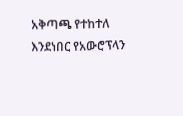አቅጣጫ የተከተለ እንደነበር የአውሮፕላን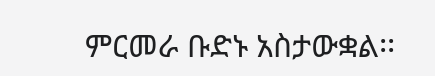ምርመራ ቡድኑ አስታውቋል፡፡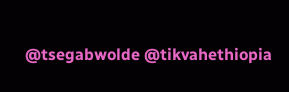@tsegabwolde @tikvahethiopia